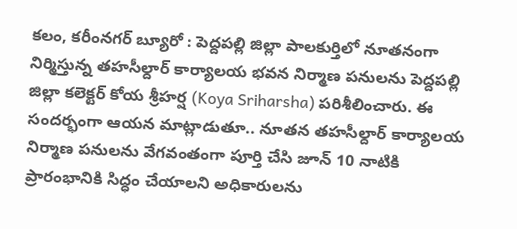కలం, కరీంనగర్ బ్యూరో : పెద్దపల్లి జిల్లా పాలకుర్తిలో నూతనంగా నిర్మిస్తున్న తహసీల్దార్ కార్యాలయ భవన నిర్మాణ పనులను పెద్దపల్లి జిల్లా కలెక్టర్ కోయ శ్రీహర్ష (Koya Sriharsha) పరిశీలించారు. ఈ సందర్భంగా ఆయన మాట్లాడుతూ.. నూతన తహసీల్దార్ కార్యాలయ నిర్మాణ పనులను వేగవంతంగా పూర్తి చేసి జూన్ 10 నాటికి ప్రారంభానికి సిద్ధం చేయాలని అధికారులను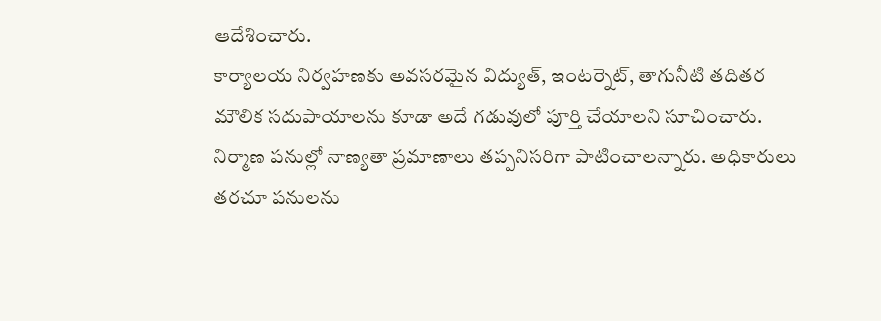ఆదేశించారు.
కార్యాలయ నిర్వహణకు అవసరమైన విద్యుత్, ఇంటర్నెట్, తాగునీటి తదితర మౌలిక సదుపాయాలను కూడా అదే గడువులో పూర్తి చేయాలని సూచించారు. నిర్మాణ పనుల్లో నాణ్యతా ప్రమాణాలు తప్పనిసరిగా పాటించాలన్నారు. అధికారులు తరచూ పనులను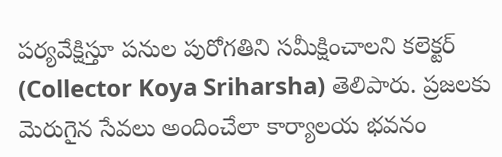పర్యవేక్షిస్తూ పనుల పురోగతిని సమీక్షించాలని కలెక్టర్ (Collector Koya Sriharsha) తెలిపారు. ప్రజలకు మెరుగైన సేవలు అందించేలా కార్యాలయ భవనం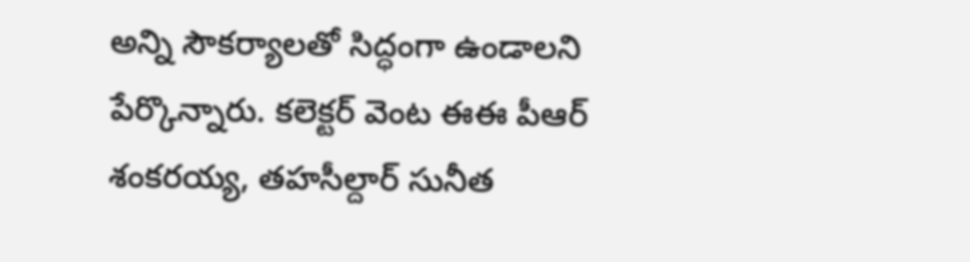అన్ని సౌకర్యాలతో సిద్ధంగా ఉండాలని పేర్కొన్నారు. కలెక్టర్ వెంట ఈఈ పీఆర్ శంకరయ్య, తహసీల్దార్ సునీత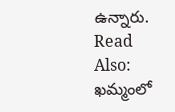ఉన్నారు.
Read Also: ఖమ్మంలో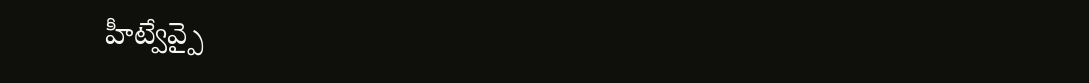హీట్వేవ్పై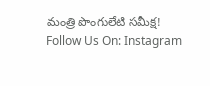మంత్రి పొంగులేటి సమీక్ష!
Follow Us On: Instagram